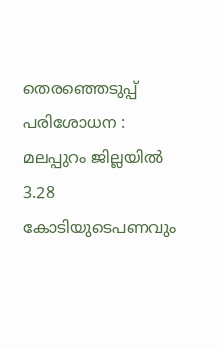തെരഞ്ഞെടുപ്പ് പരിശോധന : മലപ്പുറം ജില്ലയിൽ 3.28 കോടിയുടെപണവും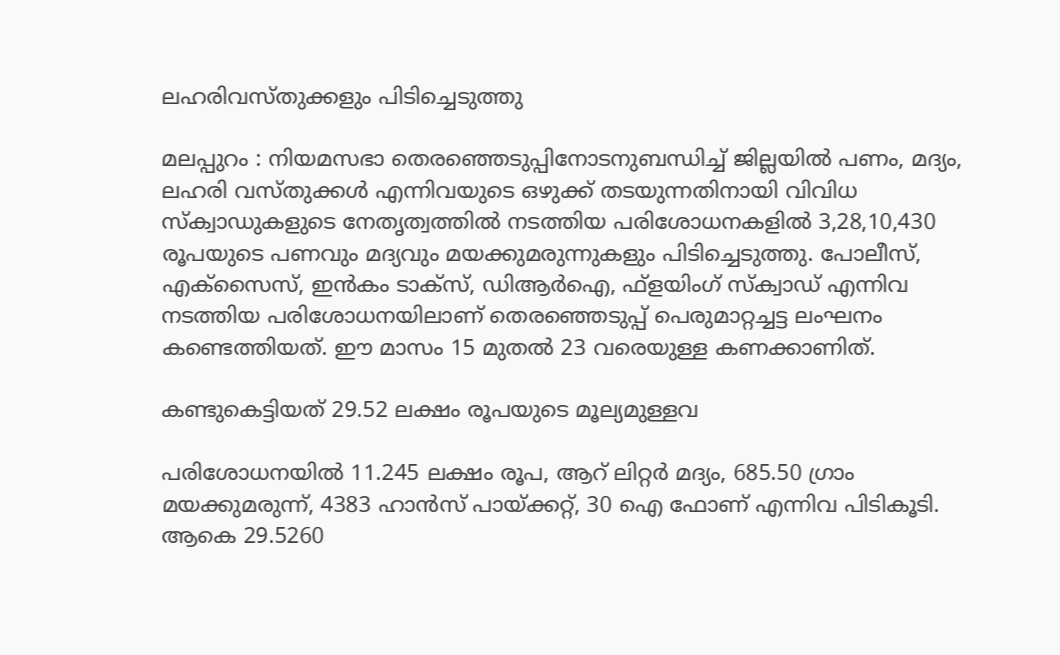ലഹരിവസ്തുക്കളും പിടിച്ചെടുത്തു

മലപ്പുറം : നിയമസഭാ തെരഞ്ഞെടുപ്പിനോടനുബന്ധിച്ച്‌ ജില്ലയില്‍ പണം, മദ്യം, ലഹരി വസ്തുക്കള്‍ എന്നിവയുടെ ഒഴുക്ക് തടയുന്നതിനായി വിവിധ സ്ക്വാഡുകളുടെ നേതൃത്വത്തില്‍ നടത്തിയ പരിശോധനകളില്‍ 3,28,10,430 രൂപയുടെ പണവും മദ്യവും മയക്കുമരുന്നുകളും പിടിച്ചെടുത്തു. പോലീസ്, എക്സൈസ്, ഇൻകം ടാക്സ്, ഡിആർഐ, ഫ്ളയിംഗ് സ്ക്വാഡ് എന്നിവ നടത്തിയ പരിശോധനയിലാണ് തെരഞ്ഞെടുപ്പ് പെരുമാറ്റച്ചട്ട ലംഘനം കണ്ടെത്തിയത്. ഈ മാസം 15 മുതല്‍ 23 വരെയുള്ള കണക്കാണിത്.

കണ്ടുകെട്ടിയത് 29.52 ലക്ഷം രൂപയുടെ മൂല്യമുള്ളവ

പരിശോധനയില്‍ 11.245 ലക്ഷം രൂപ, ആറ് ലിറ്റർ മദ്യം, 685.50 ഗ്രാം മയക്കുമരുന്ന്, 4383 ഹാൻസ് പായ്ക്കറ്റ്, 30 ഐ ഫോണ് എന്നിവ പിടികൂടി. ആകെ 29.5260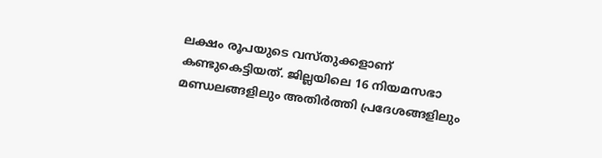ലക്ഷം രൂപയുടെ വസ്തുക്കളാണ് കണ്ടുകെട്ടിയത്. ജില്ലയിലെ 16 നിയമസഭാ മണ്ഡലങ്ങളിലും അതിർത്തി പ്രദേശങ്ങളിലും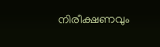നിരീക്ഷണവും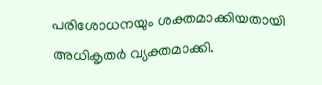പരിശോധനയും ശക്തമാക്കിയതായി അധികൃതർ വ്യക്തമാക്കി.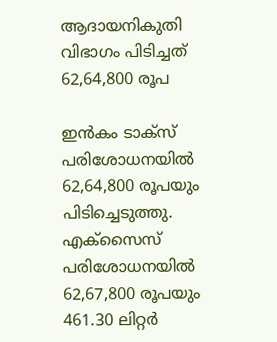ആദായനികുതി വിഭാഗം പിടിച്ചത് 62,64,800 രൂപ

ഇൻകം ടാക്സ് പരിശോധനയില്‍ 62,64,800 രൂപയും പിടിച്ചെടുത്തു. എക്സൈസ് പരിശോധനയില്‍ 62,67,800 രൂപയും 461.30 ലിറ്റർ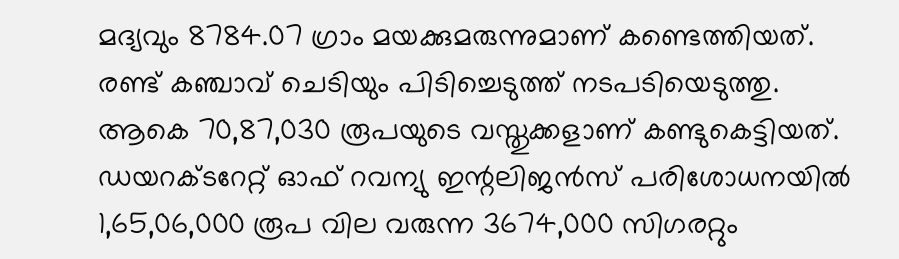മദ്യവും 8784.07 ഗ്രാം മയക്കുമരുന്നുമാണ് കണ്ടെത്തിയത്. രണ്ട് കഞ്ചാവ് ചെടിയും പിടിച്ചെടുത്ത് നടപടിയെടുത്തു. ആകെ 70,87,030 രൂപയുടെ വസ്തുക്കളാണ് കണ്ടുകെട്ടിയത്. ഡയറക്ടറേറ്റ് ഓഫ് റവന്യു ഇന്റലിജൻസ് പരിശോധനയില്‍ 1,65,06,000 രൂപ വില വരുന്ന 3674,000 സിഗരറ്റും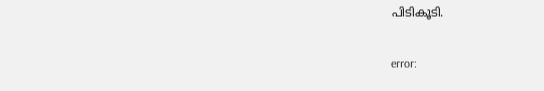പിടികൂടി.

error: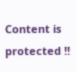Content is protected !!